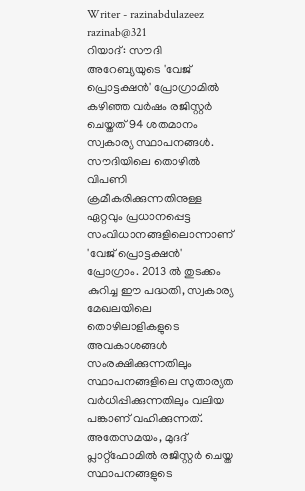Writer - razinabdulazeez
razinab@321
റിയാദ്: സൗദി അറേബ്യയുടെ 'വേജ് പ്രൊട്ടക്ഷൻ' പ്രോഗ്രാമിൽ കഴിഞ്ഞ വർഷം രജിസ്റ്റർ ചെയ്തത് 94 ശതമാനം സ്വകാര്യ സ്ഥാപനങ്ങൾ. സൗദിയിലെ തൊഴിൽ വിപണി ക്രമീകരിക്കുന്നതിനുള്ള ഏറ്റവും പ്രധാനപ്പെട്ട സംവിധാനങ്ങളിലൊന്നാണ് 'വേജ് പ്രൊട്ടക്ഷൻ' പ്രോഗ്രാം. 2013 ൽ തുടക്കം കുറിച്ച ഈ പദ്ധതി, സ്വകാര്യ മേഖലയിലെ തൊഴിലാളികളുടെ അവകാശങ്ങൾ സംരക്ഷിക്കുന്നതിലും സ്ഥാപനങ്ങളിലെ സുതാര്യത വർധിപ്പിക്കുന്നതിലും വലിയ പങ്കാണ് വഹിക്കുന്നത്.
അതേസമയം, മുദദ് പ്ലാറ്റ്ഫോമിൽ രജിസ്റ്റർ ചെയ്ത സ്ഥാപനങ്ങളുടെ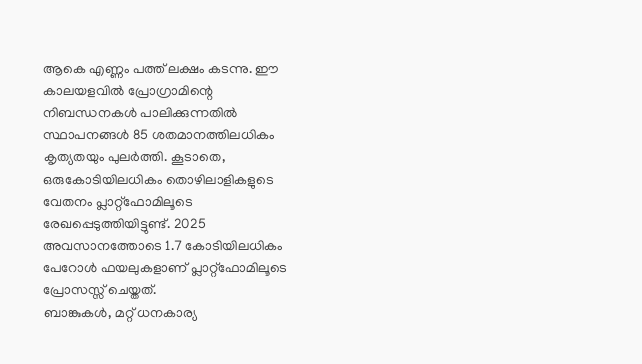ആകെ എണ്ണം പത്ത് ലക്ഷം കടന്നു. ഈ കാലയളവിൽ പ്രോഗ്രാമിന്റെ നിബന്ധനകൾ പാലിക്കുന്നതിൽ സ്ഥാപനങ്ങൾ 85 ശതമാനത്തിലധികം കൃത്യതയും പുലർത്തി. കൂടാതെ, ഒരുകോടിയിലധികം തൊഴിലാളികളുടെ വേതനം പ്ലാറ്റ്ഫോമിലൂടെ രേഖപ്പെടുത്തിയിട്ടുണ്ട്. 2025 അവസാനത്തോടെ 1.7 കോടിയിലധികം പേറോൾ ഫയലുകളാണ് പ്ലാറ്റ്ഫോമിലൂടെ പ്രോസസ്സ് ചെയ്തത്.
ബാങ്കുകൾ, മറ്റ് ധനകാര്യ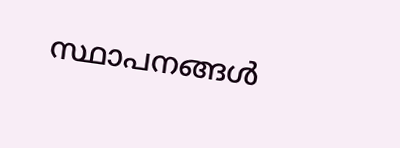സ്ഥാപനങ്ങൾ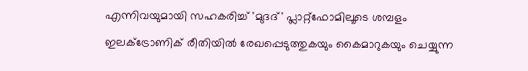എന്നിവയുമായി സഹകരിച്ച് 'മുദദ്' പ്ലാറ്റ്ഫോമിലൂടെ ശമ്പളം ഇലക്ട്രോണിക് രീതിയിൽ രേഖപ്പെടുത്തുകയും കൈമാറുകയും ചെയ്യുന്ന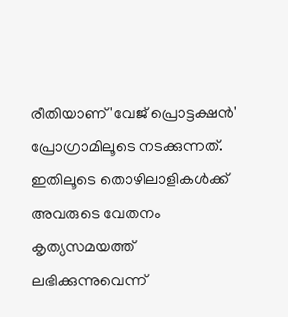രീതിയാണ് 'വേജ് പ്രൊട്ടക്ഷൻ' പ്രോഗ്രാമിലൂടെ നടക്കുന്നത്. ഇതിലൂടെ തൊഴിലാളികൾക്ക് അവരുടെ വേതനം കൃത്യസമയത്ത് ലഭിക്കുന്നുവെന്ന്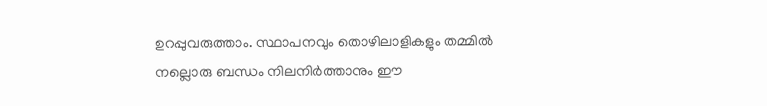ഉറപ്പുവരുത്താം. സ്ഥാപനവും തൊഴിലാളികളും തമ്മിൽ നല്ലൊരു ബന്ധം നിലനിർത്താനും ഈ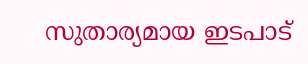സുതാര്യമായ ഇടപാട്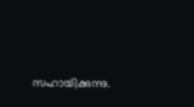സഹായിക്കുന്നു.